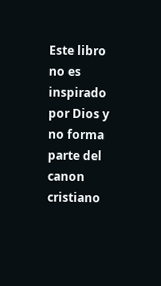Este libro no es inspirado por Dios y no forma parte del canon cristiano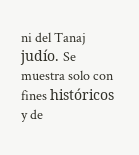ni del Tanaj judío. Se muestra solo con fines históricos y de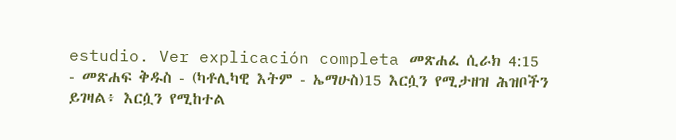estudio. Ver explicación completa መጽሐፈ ሲራክ 4:15 - መጽሐፍ ቅዱስ - (ካቶሊካዊ እትም - ኤማሁስ)15 እርሷን የሚታዘዝ ሕዝቦችን ይገዛል፥ እርሷን የሚከተል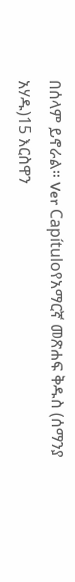በሰላም ይኖራል። Ver Capítuloየአማርኛ መጽሐፍ ቅዱስ (ሰማንያ አሃዱ)15 እርስዋን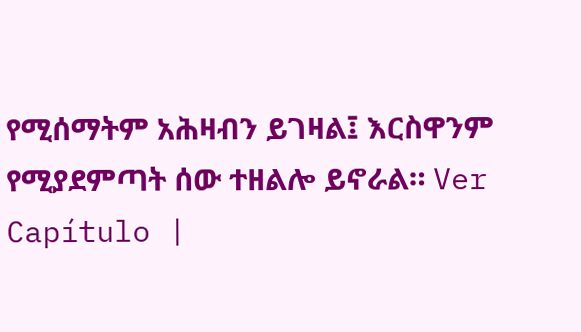የሚሰማትም አሕዛብን ይገዛል፤ እርስዋንም የሚያደምጣት ሰው ተዘልሎ ይኖራል። Ver Capítulo |